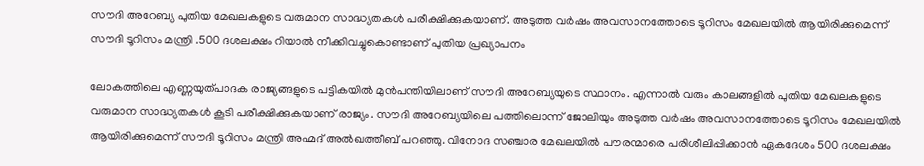സൗദി അറേബ്യ പുതിയ മേഖലകളുടെ വരുമാന സാദ്ധ്യതകൾ പരീക്ഷിക്കുകയാണ്. അടുത്ത വർഷം അവസാനത്തോടെ ടൂറിസം മേഖലയിൽ ആയിരിക്കുമെന്ന് സൗദി ടൂറിസം മന്ത്രി .500 ദശലക്ഷം റിയാൽ നീക്കിവച്ചുകൊണ്ടാണ് പുതിയ പ്രഖ്യാപനം

ലോകത്തിലെ എണ്ണയുത്പാദക രാജ്യങ്ങളുടെ പട്ടികയിൽ മുൻപന്തിയിലാണ് സൗദി അറേബ്യയുടെ സ്ഥാനം. എന്നാൽ വരും കാലങ്ങളിൽ പുതിയ മേഖലകളുടെ വരുമാന സാദ്ധ്യതകൾ കൂടി പരീക്ഷിക്കുകയാണ് രാജ്യം. സൗദി അറേബ്യയിലെ പത്തിലൊന്ന് ജോലിയും അടുത്ത വർഷം അവസാനത്തോടെ ടൂറിസം മേഖലയിൽ ആയിരിക്കുമെന്ന് സൗദി ടൂറിസം മന്ത്രി അഹ്മദ് അൽഖത്തീബ് പറഞ്ഞു. വിനോദ സഞ്ചാര മേഖലയിൽ പൗരന്മാരെ പരിശീലിപ്പിക്കാൻ ഏകദേശം 500 ദശലക്ഷം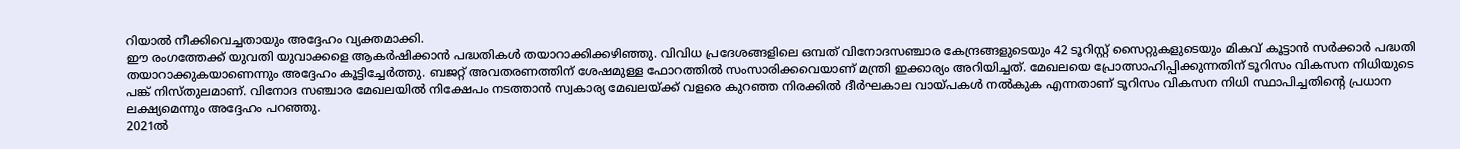റിയാൽ നീക്കിവെച്ചതായും അദ്ദേഹം വ്യക്തമാക്കി.
ഈ രംഗത്തേക്ക് യുവതി യുവാക്കളെ ആകർഷിക്കാൻ പദ്ധതികൾ തയാറാക്കിക്കഴിഞ്ഞു. വിവിധ പ്രദേശങ്ങളിലെ ഒമ്പത് വിനോദസഞ്ചാര കേന്ദ്രങ്ങളുടെയും 42 ടൂറിസ്റ്റ് സൈറ്റുകളുടെയും മികവ് കൂട്ടാൻ സർക്കാർ പദ്ധതി തയാറാക്കുകയാണെന്നും അദ്ദേഹം കൂട്ടിച്ചേർത്തു. ബജറ്റ് അവതരണത്തിന് ശേഷമുള്ള ഫോറത്തിൽ സംസാരിക്കവെയാണ് മന്ത്രി ഇക്കാര്യം അറിയിച്ചത്. മേഖലയെ പ്രോത്സാഹിപ്പിക്കുന്നതിന് ടൂറിസം വികസന നിധിയുടെ പങ്ക് നിസ്തുലമാണ്. വിനോദ സഞ്ചാര മേഖലയിൽ നിക്ഷേപം നടത്താൻ സ്വകാര്യ മേഖലയ്ക്ക് വളരെ കുറഞ്ഞ നിരക്കിൽ ദീർഘകാല വായ്പകൾ നൽകുക എന്നതാണ് ടൂറിസം വികസന നിധി സ്ഥാപിച്ചതിന്റെ പ്രധാന ലക്ഷ്യമെന്നും അദ്ദേഹം പറഞ്ഞു.
2021ൽ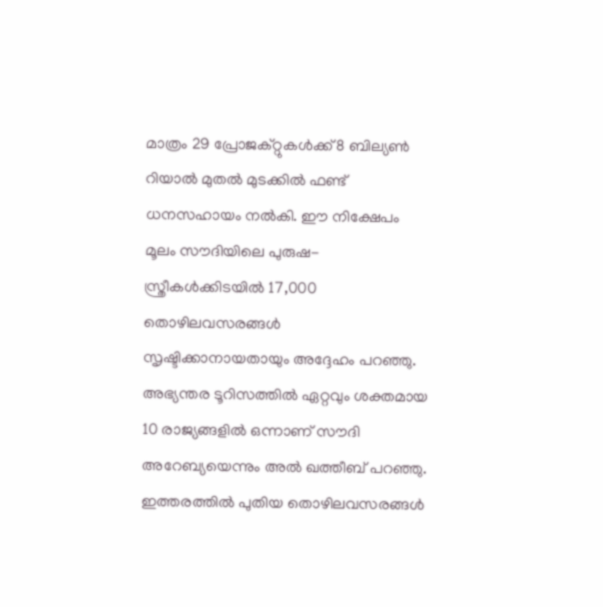മാത്രം 29 പ്രോജക്റ്റുകൾക്ക് 8 ബില്യൺ റിയാൽ മുതൽ മുടക്കിൽ ഫണ്ട് ധനസഹായം നൽകി. ഈ നിക്ഷേപം മൂലം സൗദിയിലെ പുരുഷ- സ്ത്രീകൾക്കിടയിൽ 17,000 തൊഴിലവസരങ്ങൾ സൃഷ്ടിക്കാനായതായും അദ്ദേഹം പറഞ്ഞു. അഭ്യന്തര ടൂറിസത്തിൽ ഏറ്റവും ശക്തമായ 10 രാജ്യങ്ങളിൽ ഒന്നാണ് സൗദി അറേബ്യയെന്നും അൽ ഖത്തീബ് പറഞ്ഞു. ഇത്തരത്തിൽ പുതിയ തൊഴിലവസരങ്ങൾ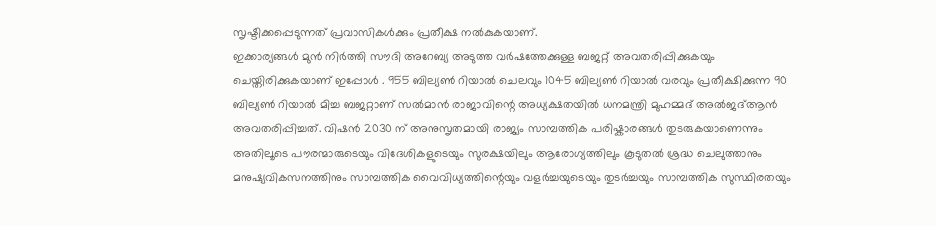സൃഷ്ടിക്കപ്പെടുന്നത് പ്രവാസികൾക്കും പ്രതീക്ഷ നൽകുകയാണ്.
ഇക്കാര്യങ്ങൾ മുൻ നിർത്തി സൗദി അറേബ്യ അടുത്ത വർഷത്തേക്കുള്ള ബജറ്റ് അവതരിപ്പിക്കുകയും ചെയ്തിരിക്കുകയാണ് ഇപ്പോൾ . 955 ബില്യൺ റിയാൽ ചെലവും 1045 ബില്യൺ റിയാൽ വരവും പ്രതീക്ഷിക്കുന്ന 90 ബില്യൺ റിയാൽ മിച്ച ബജറ്റാണ് സൽമാൻ രാജാവിന്റെ അധ്യക്ഷതയിൽ ധനമന്ത്രി മുഹമ്മദ് അൽജദ്ആൻ അവതരിപ്പിച്ചത്. വിഷൻ 2030 ന് അനുസൃതമായി രാജ്യം സാമ്പത്തിക പരിഷ്കാരങ്ങൾ തുടരുകയാണെന്നും അതിലൂടെ പൗരന്മാരുടെയും വിദേശികളുടെയും സുരക്ഷയിലും ആരോഗ്യത്തിലും കൂടുതൽ ശ്രദ്ധ ചെലുത്താനും മനുഷ്യവികസനത്തിനും സാമ്പത്തിക വൈവിധ്യത്തിന്റെയും വളർച്ചയുടെയും തുടർച്ചയും സാമ്പത്തിക സുസ്ഥിരതയും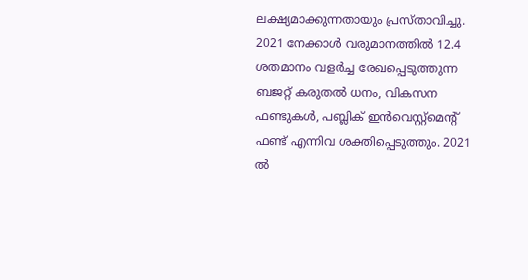ലക്ഷ്യമാക്കുന്നതായും പ്രസ്താവിച്ചു.
2021 നേക്കാൾ വരുമാനത്തിൽ 12.4 ശതമാനം വളർച്ച രേഖപ്പെടുത്തുന്ന ബജറ്റ് കരുതൽ ധനം, വികസന ഫണ്ടുകൾ, പബ്ലിക് ഇൻവെസ്റ്റ്മെന്റ് ഫണ്ട് എന്നിവ ശക്തിപ്പെടുത്തും. 2021 ൽ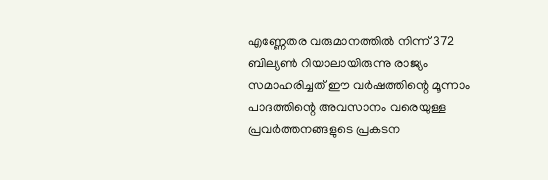എണ്ണേതര വരുമാനത്തിൽ നിന്ന് 372 ബില്യൺ റിയാലായിരുന്നു രാജ്യം സമാഹരിച്ചത് ഈ വർഷത്തിന്റെ മൂന്നാം പാദത്തിന്റെ അവസാനം വരെയുള്ള പ്രവർത്തനങ്ങളുടെ പ്രകടന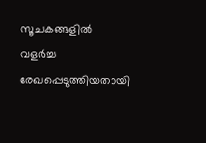സൂചകങ്ങളിൽ വളർച്ച രേഖപ്പെടുത്തിയതായി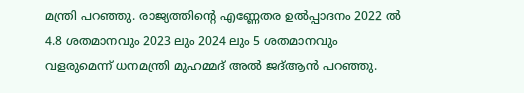മന്ത്രി പറഞ്ഞു. രാജ്യത്തിന്റെ എണ്ണേതര ഉൽപ്പാദനം 2022 ൽ 4.8 ശതമാനവും 2023 ലും 2024 ലും 5 ശതമാനവും വളരുമെന്ന് ധനമന്ത്രി മുഹമ്മദ് അൽ ജദ്ആൻ പറഞ്ഞു.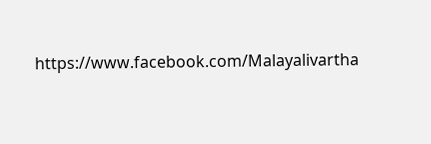https://www.facebook.com/Malayalivartha